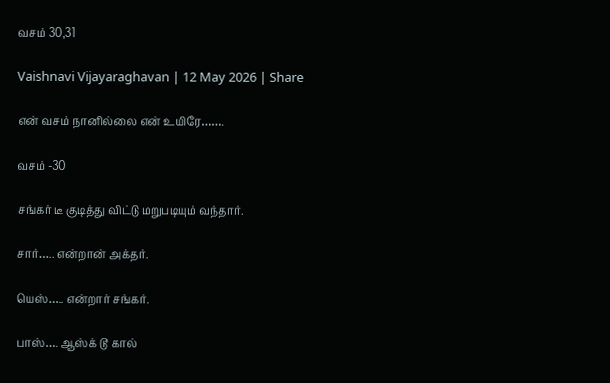வசம் 30,31

Vaishnavi Vijayaraghavan | 12 May 2026 | Share

என் வசம் நானில்லை என் உயிரே…….

வசம் -30

சங்கர் டீ குடித்து விட்டு மறுபடியும் வந்தார்.

சார்….. என்றான் அக்தர்.

யெஸ்….. என்றார் சங்கர்.

பாஸ்…. ஆஸ்க் டூ கால்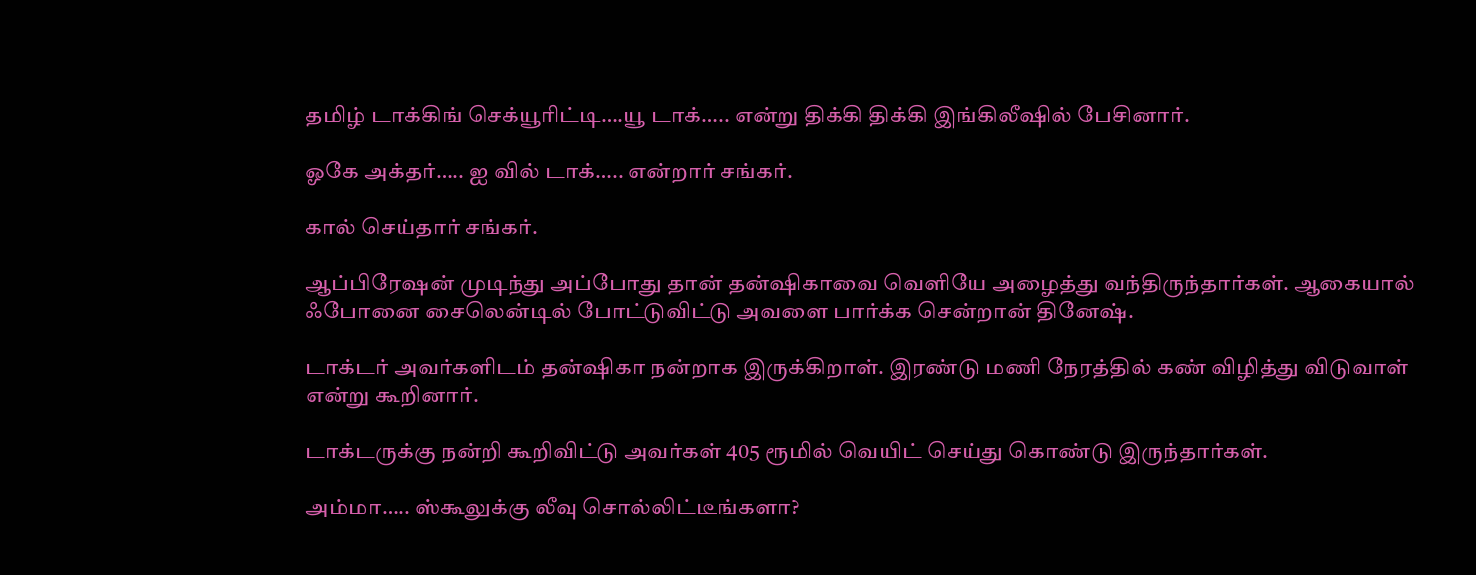தமிழ் டாக்கிங் செக்யூரிட்டி….யூ டாக்….. என்று திக்கி திக்கி இங்கிலீஷில் பேசினார்.

ஓகே அக்தர்….. ஐ வில் டாக்….. என்றார் சங்கர்.

கால் செய்தார் சங்கர்.

ஆப்பிரேஷன் முடிந்து அப்போது தான் தன்ஷிகாவை வெளியே அழைத்து வந்திருந்தார்கள். ஆகையால் ஃபோனை சைலென்டில் போட்டுவிட்டு அவளை பார்க்க சென்றான் தினேஷ்.

டாக்டர் அவர்களிடம் தன்ஷிகா நன்றாக இருக்கிறாள். இரண்டு மணி நேரத்தில் கண் விழித்து விடுவாள் என்று கூறினார்.

டாக்டருக்கு நன்றி கூறிவிட்டு அவர்கள் 405 ரூமில் வெயிட் செய்து கொண்டு இருந்தார்கள்.

அம்மா….. ஸ்கூலுக்கு லீவு சொல்லிட்டீங்களா?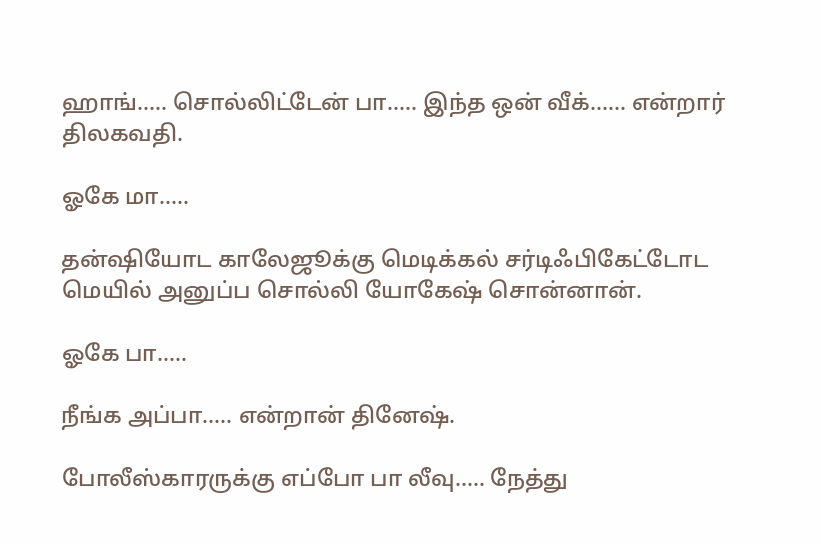ஹாங்….. சொல்லிட்டேன் பா….. இந்த ஒன் வீக்…… என்றார் திலகவதி.

ஓகே மா…..

தன்ஷியோட காலேஜூக்கு மெடிக்கல் சர்டிஃபிகேட்டோட மெயில் அனுப்ப சொல்லி யோகேஷ் சொன்னான்.

ஓகே பா…..

நீங்க அப்பா….. என்றான் தினேஷ்.

போலீஸ்காரருக்கு எப்போ பா லீவு….. நேத்து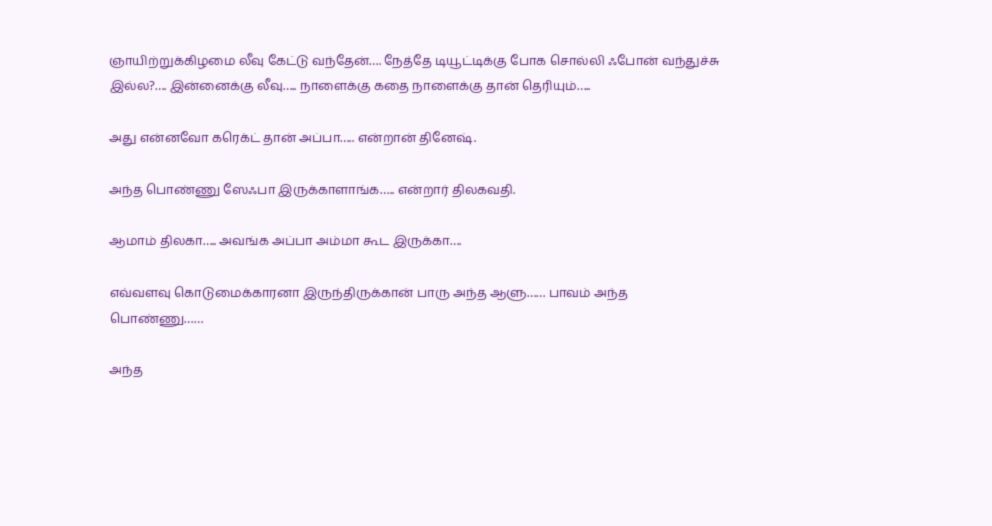ஞாயிற்றுக்கிழமை லீவு கேட்டு வந்தேன்…. நேத்தே டியூட்டிக்கு போக சொல்லி ஃபோன் வந்துச்சு இல்ல?…. இன்னைக்கு லீவு….. நாளைக்கு கதை நாளைக்கு தான் தெரியும்…..

அது என்னவோ கரெக்ட் தான் அப்பா….. என்றான் தினேஷ்.

அந்த பொண்ணு ஸேஃபா இருக்காளாங்க….. என்றார் திலகவதி.

ஆமாம் திலகா….. அவங்க அப்பா அம்மா கூட இருக்கா….

எவ்வளவு கொடுமைக்காரனா இருந்திருக்கான் பாரு அந்த ஆளு…… பாவம் அந்த பொண்ணு……

அந்த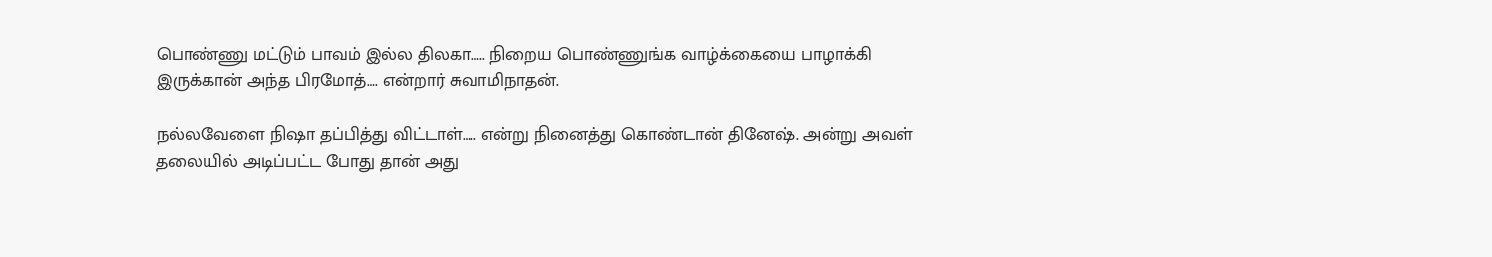பொண்ணு மட்டும் பாவம் இல்ல திலகா….. நிறைய பொண்ணுங்க வாழ்க்கையை பாழாக்கி இருக்கான் அந்த பிரமோத்…. என்றார் சுவாமிநாதன்.

நல்லவேளை நிஷா தப்பித்து விட்டாள்….. என்று நினைத்து கொண்டான் தினேஷ். அன்று அவள் தலையில் அடிப்பட்ட போது தான் அது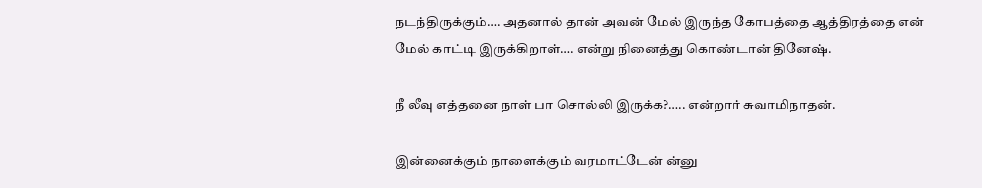நடந்திருக்கும்…. அதனால் தான் அவன் மேல் இருந்த கோபத்தை ஆத்திரத்தை என் மேல் காட்டி இருக்கிறாள்…. என்று நினைத்து கொண்டான் தினேஷ்.

நீ லீவு எத்தனை நாள் பா சொல்லி இருக்க?….. என்றார் சுவாமிநாதன்.

இன்னைக்கும் நாளைக்கும் வரமாட்டேன் ன்னு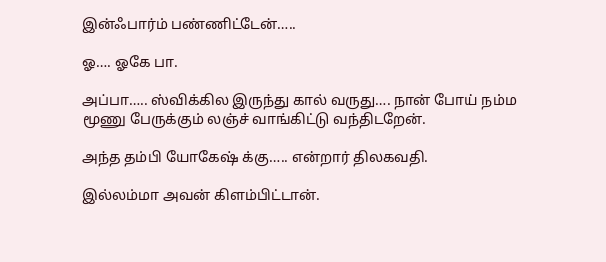இன்ஃபார்ம் பண்ணிட்டேன்…..

ஓ…. ஓகே பா.

அப்பா….. ஸ்விக்கில இருந்து கால் வருது…. நான் போய் நம்ம மூணு பேருக்கும் லஞ்ச் வாங்கிட்டு வந்திடறேன்.

அந்த தம்பி யோகேஷ் க்கு….. என்றார் திலகவதி.

இல்லம்மா அவன் கிளம்பிட்டான்.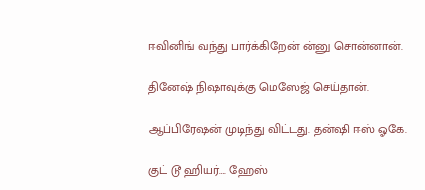ஈவினிங் வந்து பார்க்கிறேன் ன்னு சொன்னான்.

தினேஷ் நிஷாவுக்கு மெஸேஜ் செய்தான்.

ஆப்பிரேஷன் முடிந்து விட்டது. தன்ஷி ஈஸ் ஓகே.

குட் டூ ஹியர்…. ஹேஸ்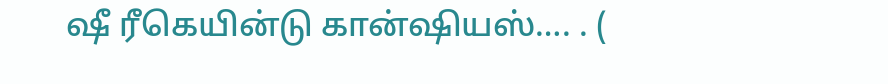ஷீ ரீகெயின்டு கான்ஷியஸ்…. . (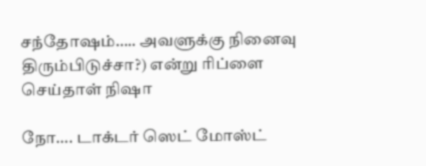சந்தோஷம்….. அவளுக்கு நினைவு திரும்பிடுச்சா?) என்று ரிப்ளை செய்தாள் நிஷா

நோ…. டாக்டர் ஸெட் மோஸ்ட்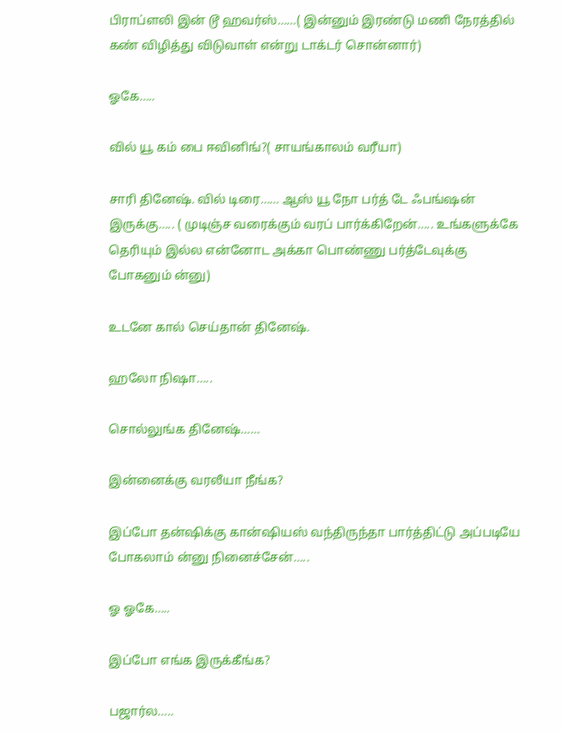பிராப்ளலி இன் டூ ஹவர்ஸ்……( இன்னும் இரண்டு மணி நேரத்தில் கண் விழித்து விடுவாள் என்று டாக்டர் சொன்னார்)

ஓகே…..

வில் யூ கம் பை ஈவினிங்?( சாயங்காலம் வரீயா)

சாரி தினேஷ். வில் டிரை…… ஆஸ் யூ நோ பர்த் டே ஃபங்ஷன் இருக்கு….. ( முடிஞ்ச வரைக்கும் வரப் பார்க்கிறேன்….. உங்களுக்கே தெரியும் இல்ல என்னோட அக்கா பொண்ணு பர்த்டேவுக்கு போகனும் ன்னு)

உடனே கால் செய்தான் தினேஷ்.

ஹலோ நிஷா…..

சொல்லுங்க தினேஷ்……

இன்னைக்கு வரலீயா நீங்க?

இப்போ தன்ஷிக்கு கான்ஷியஸ் வந்திருந்தா பார்த்திட்டு அப்படியே போகலாம் ன்னு நினைச்சேன்…..

ஓ ஓகே…..

இப்போ எங்க இருக்கீங்க?

பஜார்ல…..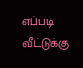எப்படி வீட்டுக்கு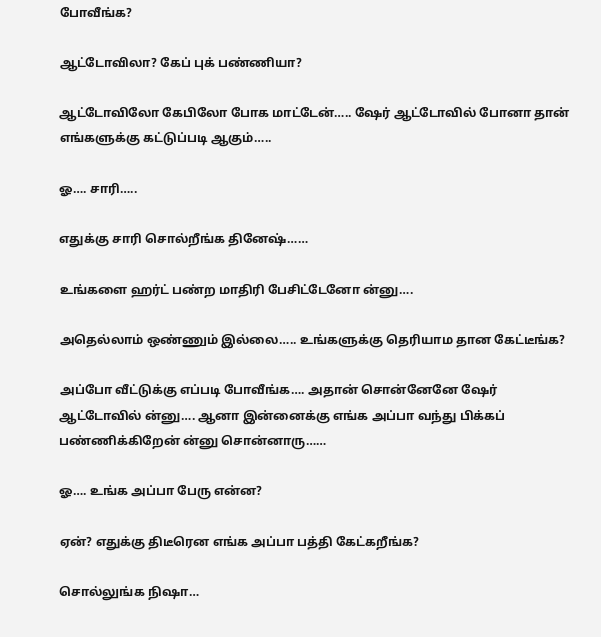போவீங்க?

ஆட்டோவிலா? கேப் புக் பண்ணியா?

ஆட்டோவிலோ கேபிலோ போக மாட்டேன்….. ஷேர் ஆட்டோவில் போனா தான் எங்களுக்கு கட்டுப்படி ஆகும்…..

ஓ…. சாரி…..

எதுக்கு சாரி சொல்றீங்க தினேஷ்……

உங்களை ஹர்ட் பண்ற மாதிரி பேசிட்டேனோ ன்னு….

அதெல்லாம் ஒண்ணும் இல்லை….. உங்களுக்கு தெரியாம தான கேட்டீங்க?

அப்போ வீட்டுக்கு எப்படி போவீங்க…. அதான் சொன்னேனே ஷேர் ஆட்டோவில் ன்னு…. ஆனா இன்னைக்கு எங்க அப்பா வந்து பிக்கப் பண்ணிக்கிறேன் ன்னு சொன்னாரு……

ஓ…. உங்க அப்பா பேரு என்ன?

ஏன்? எதுக்கு திடீரென எங்க அப்பா பத்தி கேட்கறீங்க?

சொல்லுங்க நிஷா…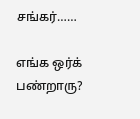சங்கர்……

எங்க ஒர்க் பண்றாரு?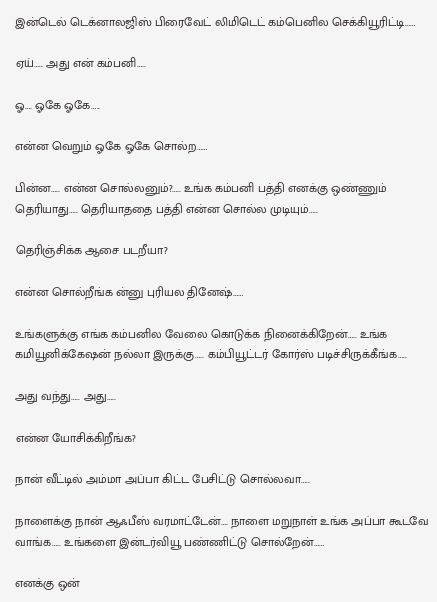இன்டெல் டெக்னாலஜிஸ் பிரைவேட் லிமிடெட் கம்பெனில செக்கியூரிட்டி……

ஏய்….. அது என் கம்பனி…..

ஓ…. ஓகே ஓகே…..

என்ன வெறும் ஓகே ஓகே சொல்ற……

பின்ன….. என்ன சொல்லனும்?….. உங்க கம்பனி பத்தி எனக்கு ஒண்ணும் தெரியாது….. தெரியாததை பத்தி என்ன சொல்ல முடியும்…..

தெரிஞ்சிக்க ஆசை படறீயா?

என்ன சொல்றீங்க ன்னு புரியல தினேஷ்……

உங்களுக்கு எங்க கம்பனில வேலை கொடுக்க நினைக்கிறேன்….. உங்க கமியூனிக்கேஷன் நல்லா இருக்கு….. கம்பியூட்டர் கோர்ஸ் படிச்சிருக்கீங்க…..

அது வந்து….. அது…..

என்ன யோசிக்கிறீங்க?

நான் வீட்டில் அம்மா அப்பா கிட்ட பேசிட்டு சொல்லவா…..

நாளைக்கு நான் ஆஃபீஸ் வரமாட்டேன்…. நாளை மறுநாள் உங்க அப்பா கூடவே வாங்க….. உங்களை இன்டர்வியூ பண்ணிட்டு சொல்றேன்……

எனக்கு ஒன்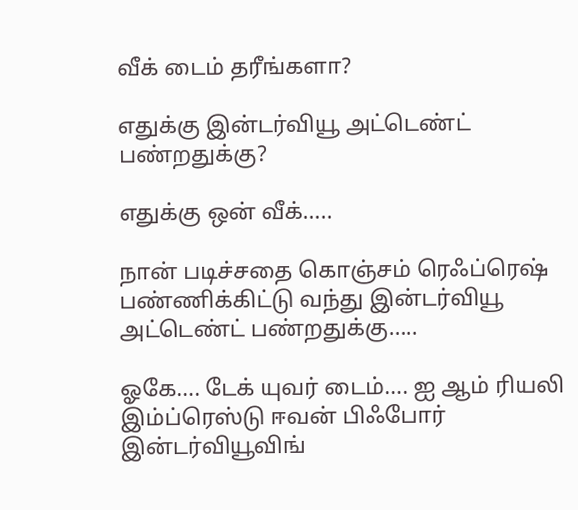வீக் டைம் தரீங்களா?

எதுக்கு இன்டர்வியூ அட்டெண்ட் பண்றதுக்கு?

எதுக்கு ஒன் வீக்…..

நான் படிச்சதை கொஞ்சம் ரெஃப்ரெஷ் பண்ணிக்கிட்டு வந்து இன்டர்வியூ அட்டெண்ட் பண்றதுக்கு…..

ஓகே…. டேக் யுவர் டைம்…. ஐ ஆம் ரியலி இம்ப்ரெஸ்டு ஈவன் பிஃபோர் இன்டர்வியூவிங்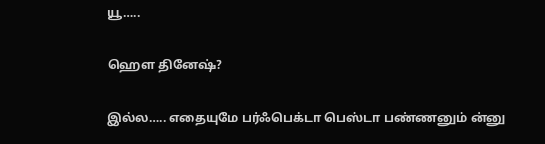யூ…..

ஹௌ தினேஷ்?

இல்ல….. எதையுமே பர்ஃபெக்டா பெஸ்டா பண்ணனும் ன்னு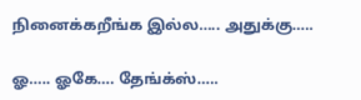நினைக்கறீங்க இல்ல….. அதுக்கு…..

ஓ….. ஓகே…. தேங்க்ஸ்…..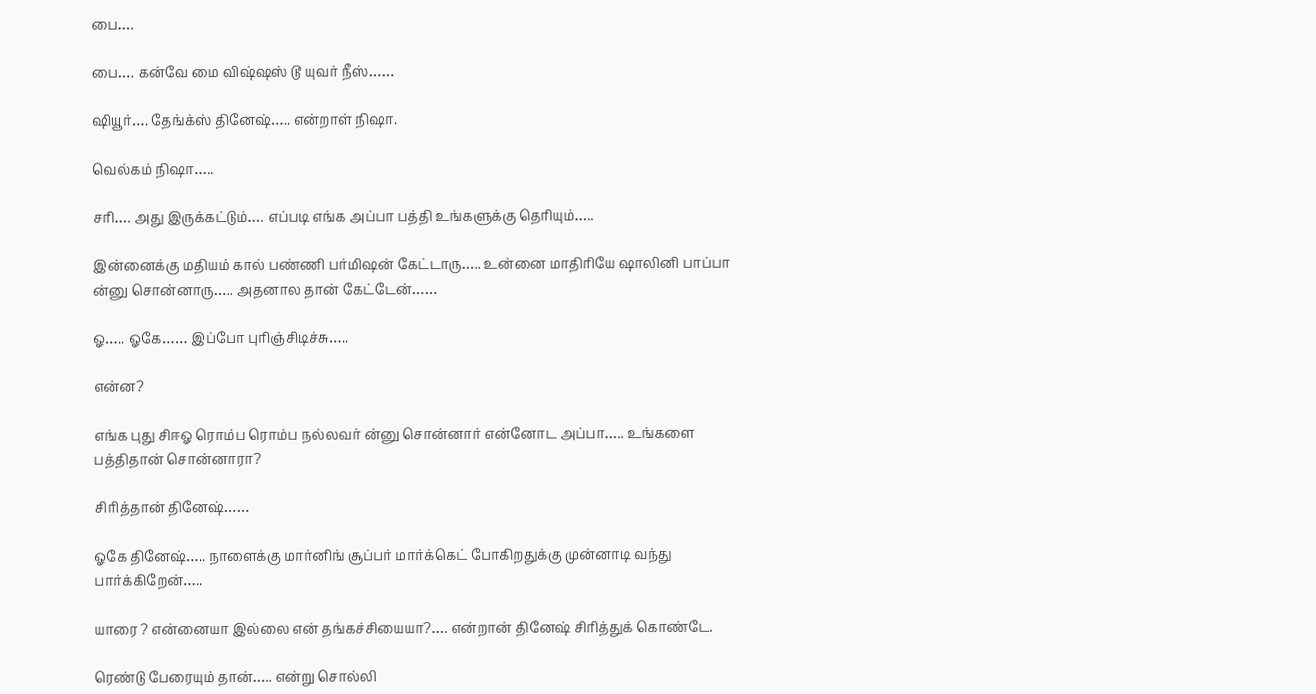பை….

பை…. கன்வே மை விஷ்ஷஸ் டூ யுவர் நீஸ்……

ஷியூர்…. தேங்க்ஸ் தினேஷ்….. என்றாள் நிஷா.

வெல்கம் நிஷா…..

சரி…. அது இருக்கட்டும்…. எப்படி எங்க அப்பா பத்தி உங்களுக்கு தெரியும்…..

இன்னைக்கு மதியம் கால் பண்ணி பர்மிஷன் கேட்டாரு….. உன்னை மாதிரியே ஷாலினி பாப்பா ன்னு சொன்னாரு….. அதனால தான் கேட்டேன்……

ஓ….. ஓகே…… இப்போ புரிஞ்சிடிச்சு…..

என்ன?

எங்க புது சிஈஓ ரொம்ப ரொம்ப நல்லவர் ன்னு சொன்னார் என்னோட அப்பா….. உங்களை பத்திதான் சொன்னாரா?

சிரித்தான் தினேஷ்……

ஓகே தினேஷ்….. நாளைக்கு மார்னிங் சூப்பர் மார்க்கெட் போகிறதுக்கு முன்னாடி வந்து பார்க்கிறேன்…..

யாரை ? என்னையா இல்லை என் தங்கச்சியையா?…. என்றான் தினேஷ் சிரித்துக் கொண்டே.

ரெண்டு பேரையும் தான்….. என்று சொல்லி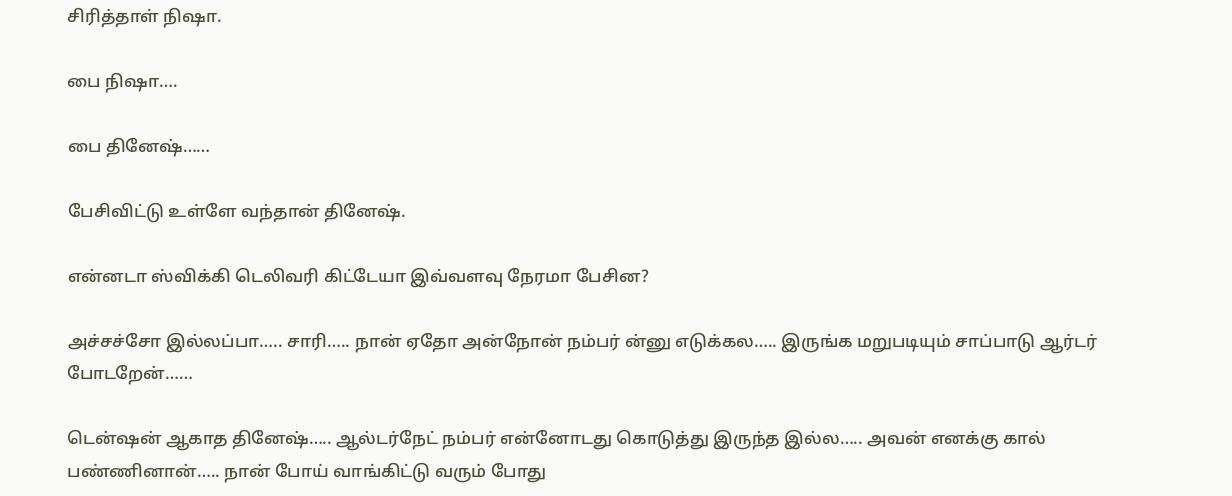சிரித்தாள் நிஷா.

பை நிஷா….

பை தினேஷ்……

பேசிவிட்டு உள்ளே வந்தான் தினேஷ்.

என்னடா ஸ்விக்கி டெலிவரி கிட்டேயா இவ்வளவு நேரமா பேசின?

அச்சச்சோ இல்லப்பா….. சாரி….. நான் ஏதோ அன்நோன் நம்பர் ன்னு எடுக்கல….. இருங்க மறுபடியும் சாப்பாடு ஆர்டர் போடறேன்……

டென்ஷன் ஆகாத தினேஷ்….. ஆல்டர்நேட் நம்பர் என்னோடது கொடுத்து இருந்த இல்ல….. அவன் எனக்கு கால் பண்ணினான்….. நான் போய் வாங்கிட்டு வரும் போது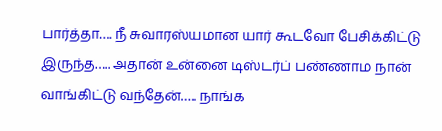பார்த்தா…. நீ சுவாரஸ்யமான யார் கூடவோ பேசிக்கிட்டு இருந்த….. அதான் உன்னை டிஸ்டர்ப் பண்ணாம நான் வாங்கிட்டு வந்தேன்….. நாங்க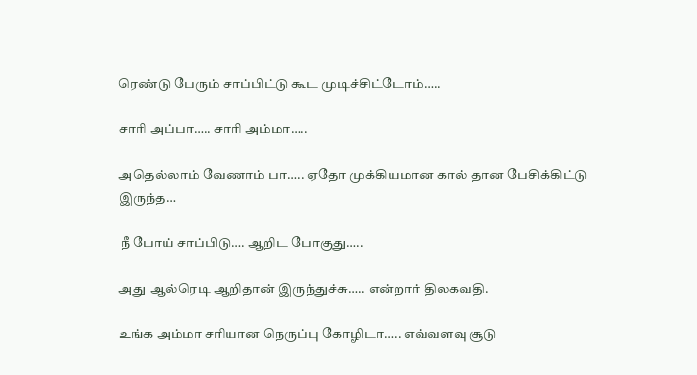ரெண்டு பேரும் சாப்பிட்டு கூட முடிச்சிட்டோம்…..

சாரி அப்பா….. சாரி அம்மா…..

அதெல்லாம் வேணாம் பா….. ஏதோ முக்கியமான கால் தான பேசிக்கிட்டு இருந்த…

 நீ போய் சாப்பிடு…. ஆறிட போகுது…..

அது ஆல்ரெடி ஆறிதான் இருந்துச்சு….. என்றார் திலகவதி.

உங்க அம்மா சரியான நெருப்பு கோழிடா….. எவ்வளவு சூடு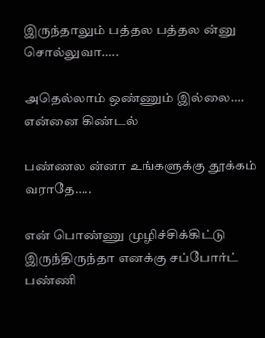இருந்தாலும் பத்தல பத்தல ன்னு சொல்லுவா…..

அதெல்லாம் ஒண்ணும் இல்லை…. என்னை கிண்டல்

பண்ணல ன்னா உங்களுக்கு தூக்கம் வராதே…..

என் பொண்ணு முழிச்சிக்கிட்டு இருந்திருந்தா எனக்கு சப்போர்ட் பண்ணி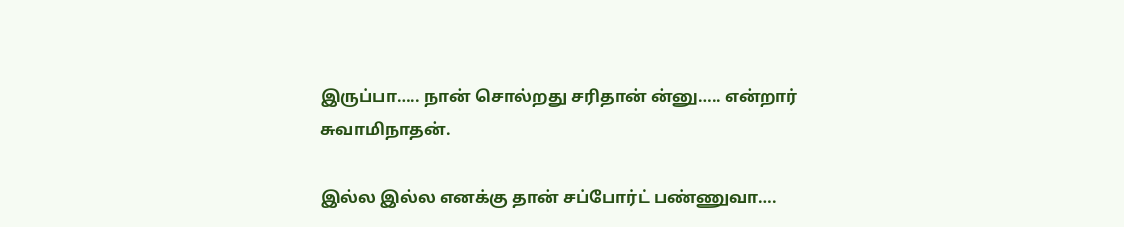இருப்பா….. நான் சொல்றது சரிதான் ன்னு….. என்றார் சுவாமிநாதன்.

இல்ல இல்ல எனக்கு தான் சப்போர்ட் பண்ணுவா….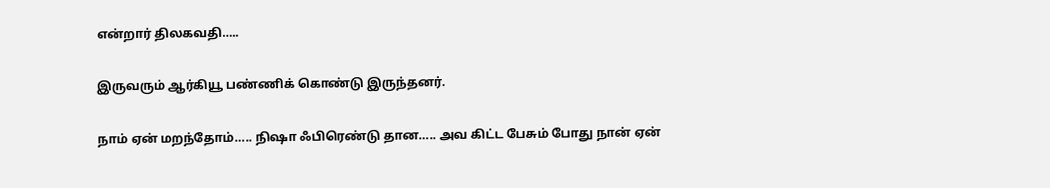என்றார் திலகவதி…..

இருவரும் ஆர்கியூ பண்ணிக் கொண்டு இருந்தனர்.

நாம் ஏன் மறந்தோம்….. நிஷா ஃபிரெண்டு தான….. அவ கிட்ட பேசும் போது நான் ஏன்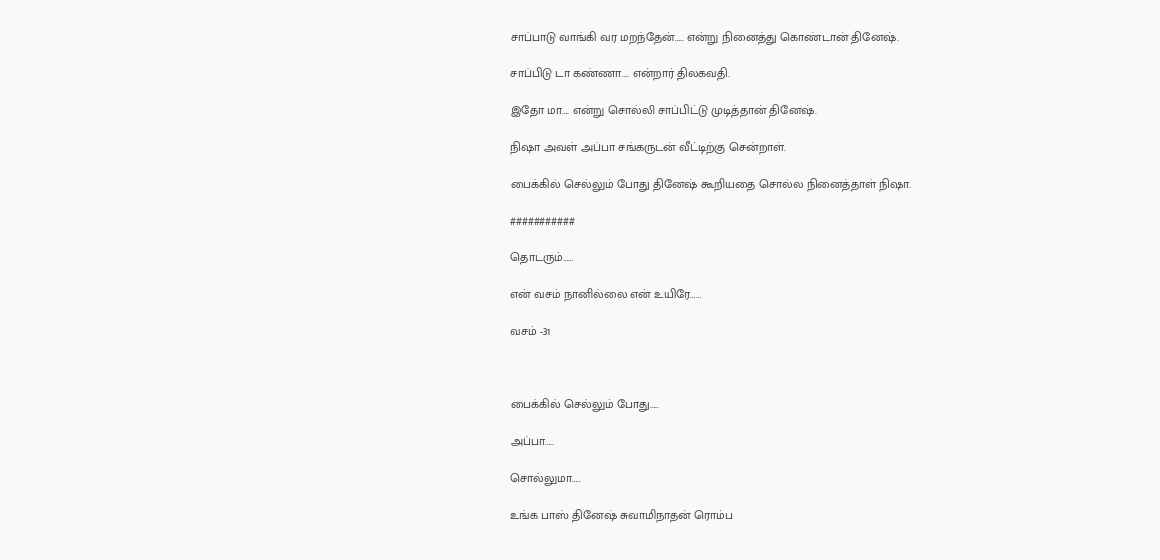சாப்பாடு வாங்கி வர மறந்தேன்….. என்று நினைத்து கொண்டான் தினேஷ்.

சாப்பிடு டா கண்ணா…. என்றார் திலகவதி.

இதோ மா…. என்று சொல்லி சாப்பிட்டு முடித்தான் தினேஷ்.

நிஷா அவள் அப்பா சங்கருடன் வீட்டிற்கு சென்றாள்.

பைக்கில் செல்லும் போது தினேஷ் கூறியதை சொல்ல நினைத்தாள் நிஷா.

###########

தொடரும்……

என் வசம் நானில்லை என் உயிரே……

வசம் -31



பைக்கில் செல்லும் போது…..

அப்பா…..

சொல்லுமா…..

உங்க பாஸ் தினேஷ் சுவாமிநாதன் ரொம்ப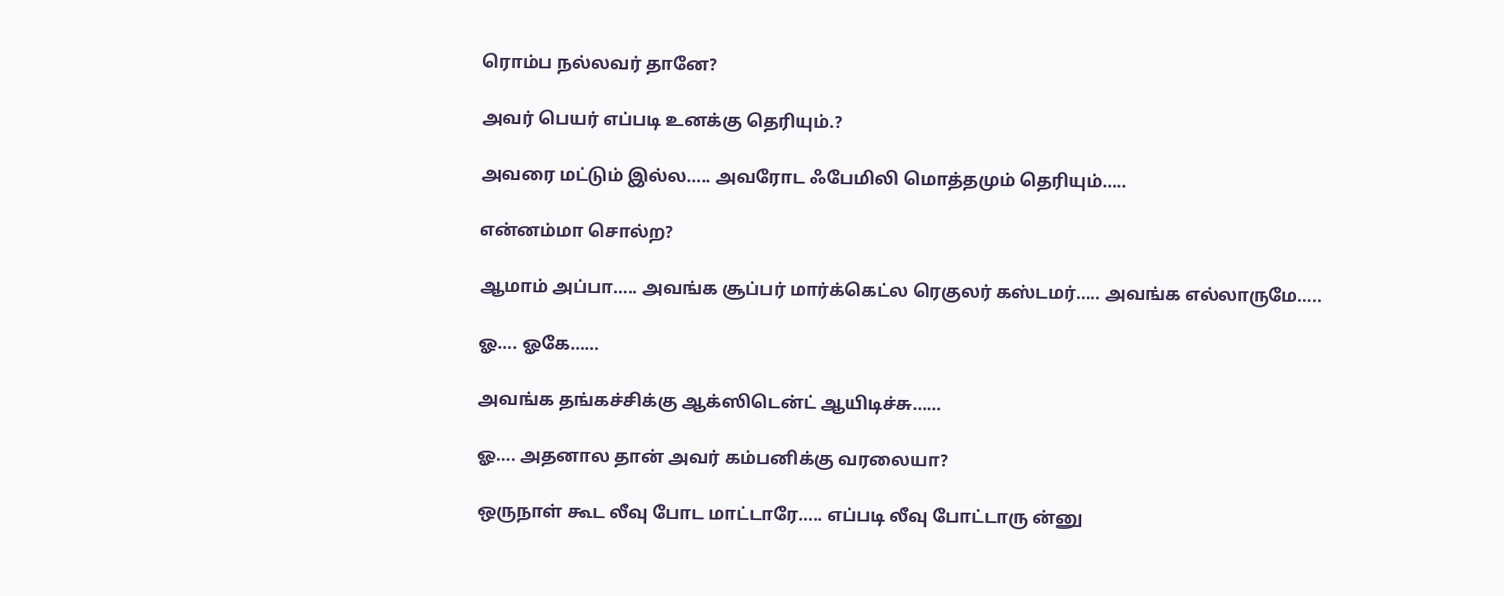ரொம்ப நல்லவர் தானே?

அவர் பெயர் எப்படி உனக்கு தெரியும்.?

அவரை மட்டும் இல்ல….. அவரோட ஃபேமிலி மொத்தமும் தெரியும்…..

என்னம்மா சொல்ற?

ஆமாம் அப்பா….. அவங்க சூப்பர் மார்க்கெட்ல ரெகுலர் கஸ்டமர்….. அவங்க எல்லாருமே…..

ஓ…. ஓகே……

அவங்க தங்கச்சிக்கு ஆக்ஸிடென்ட் ஆயிடிச்சு……

ஓ…. அதனால தான் அவர் கம்பனிக்கு வரலையா?

ஒருநாள் கூட லீவு போட மாட்டாரே….. எப்படி லீவு போட்டாரு ன்னு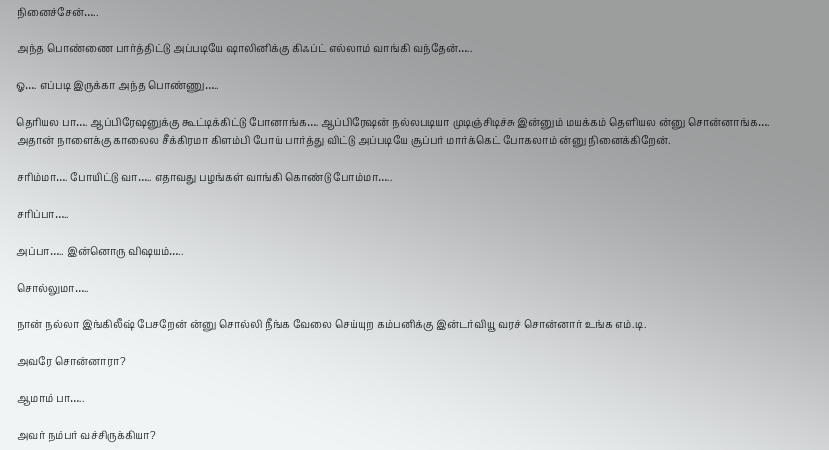நினைச்சேன்…..

அந்த பொண்ணை பார்த்திட்டு அப்படியே ஷாலினிக்கு கிஃப்ட் எல்லாம் வாங்கி வந்தேன்…..

ஓ…. எப்படி இருக்கா அந்த பொண்ணு…..

தெரியல பா…. ஆப்பிரேஷனுக்கு கூட்டிக்கிட்டு போனாங்க…. ஆப்பிரேஷன் நல்லபடியா முடிஞ்சிடிச்சு இன்னும் மயக்கம் தெளியல ன்னு சொன்னாங்க…. அதான் நாளைக்கு காலைல சீக்கிரமா கிளம்பி போய் பார்த்து விட்டு அப்படியே சூப்பர் மார்க்கெட் போகலாம் ன்னு நினைக்கிறேன்.

சரிம்மா…. போயிட்டு வா….. எதாவது பழங்கள் வாங்கி கொண்டு போம்மா…..

சரிப்பா…..

அப்பா….. இன்னொரு விஷயம்…..

சொல்லுமா…..

நான் நல்லா இங்கிலீஷ் பேசறேன் ன்னு சொல்லி நீங்க வேலை செய்யுற கம்பனிக்கு இன்டர்வியூ வரச் சொன்னார் உங்க எம்.டி.

அவரே சொன்னாரா?

ஆமாம் பா…..

அவர் நம்பர் வச்சிருக்கியா?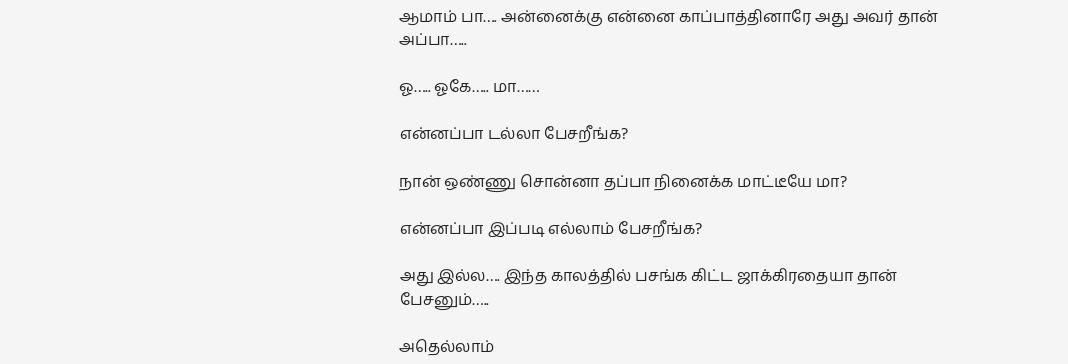ஆமாம் பா…. அன்னைக்கு என்னை காப்பாத்தினாரே அது அவர் தான் அப்பா…..

ஓ….. ஓகே….. மா……

என்னப்பா டல்லா பேசறீங்க?

நான் ஒண்ணு சொன்னா தப்பா நினைக்க மாட்டீயே மா?

என்னப்பா இப்படி எல்லாம் பேசறீங்க?

அது இல்ல…. இந்த காலத்தில் பசங்க கிட்ட ஜாக்கிரதையா தான் பேசனும்…..

அதெல்லாம்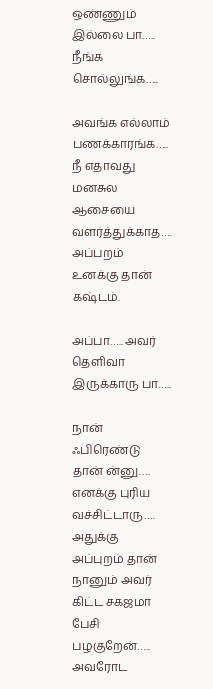ஒண்ணும் இல்லை பா….. நீங்க சொல்லுங்க…..

அவங்க எல்லாம் பணக்காரங்க….. நீ எதாவது மனசுல ஆசையை வளர்த்துக்காத…. அப்பறம் உனக்கு தான் கஷ்டம்.

அப்பா….. அவர் தெளிவா இருக்காரு பா…..

நான் ஃபிரெண்டு தான் ன்னு…. எனக்கு புரிய வச்சிட்டாரு…. அதுக்கு அப்புறம் தான் நானும் அவர் கிட்ட சகஜமா பேசி பழகுறேன்….. அவரோட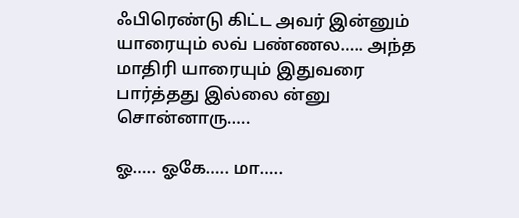ஃபிரெண்டு கிட்ட அவர் இன்னும் யாரையும் லவ் பண்ணல….. அந்த மாதிரி யாரையும் இதுவரை பார்த்தது இல்லை ன்னு சொன்னாரு…..

ஓ….. ஓகே….. மா…..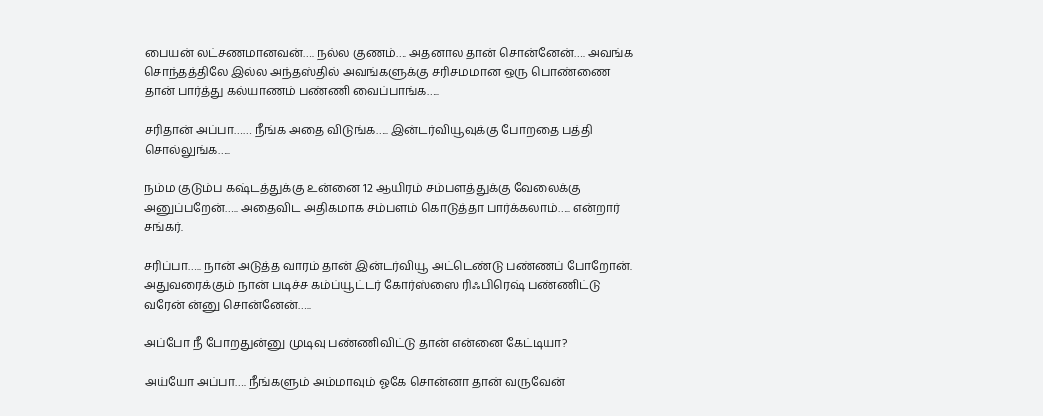பையன் லட்சணமானவன்…. நல்ல குணம்…. அதனால தான் சொன்னேன்…. அவங்க சொந்தத்திலே இல்ல அந்தஸ்தில் அவங்களுக்கு சரிசமமான ஒரு பொண்ணை தான் பார்த்து கல்யாணம் பண்ணி வைப்பாங்க…..

சரிதான் அப்பா…… நீங்க அதை விடுங்க….. இன்டர்வியூவுக்கு போறதை பத்தி சொல்லுங்க…..

நம்ம குடும்ப கஷ்டத்துக்கு உன்னை 12 ஆயிரம் சம்பளத்துக்கு வேலைக்கு அனுப்பறேன்….. அதைவிட அதிகமாக சம்பளம் கொடுத்தா பார்க்கலாம்….. என்றார் சங்கர்.

சரிப்பா….. நான் அடுத்த வாரம் தான் இன்டர்வியூ அட்டெண்டு பண்ணப் போறோன். அதுவரைக்கும் நான் படிச்ச கம்ப்யூட்டர் கோர்ஸ்ஸை ரிஃபிரெஷ் பண்ணிட்டு வரேன் ன்னு சொன்னேன்…..

அப்போ நீ போறதுன்னு முடிவு பண்ணிவிட்டு தான் என்னை கேட்டியா?

அய்யோ அப்பா…. நீங்களும் அம்மாவும் ஓகே சொன்னா தான் வருவேன்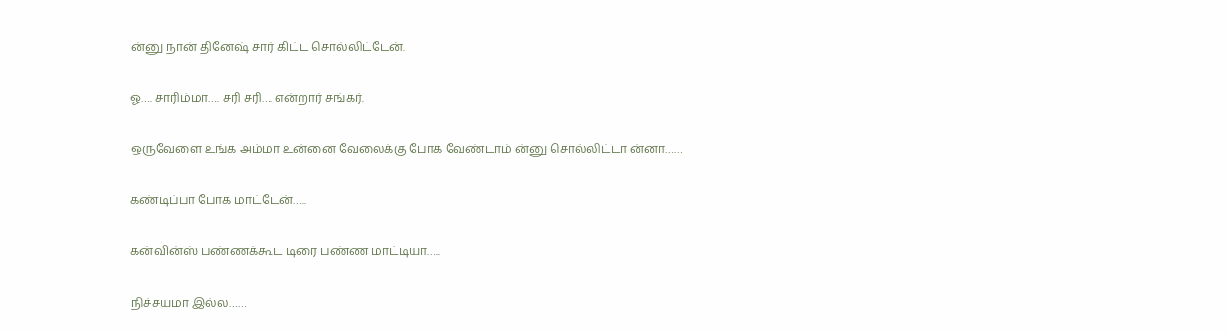ன்னு நான் தினேஷ் சார் கிட்ட சொல்லிட்டேன்.

ஓ…. சாரிம்மா…. சரி சரி…. என்றார் சங்கர்.

ஒருவேளை உங்க அம்மா உன்னை வேலைக்கு போக வேண்டாம் ன்னு சொல்லிட்டா ன்னா……

கண்டிப்பா போக மாட்டேன்…..

கன்வின்ஸ் பண்ணக்கூட டிரை பண்ண மாட்டியா…..

நிச்சயமா இல்ல……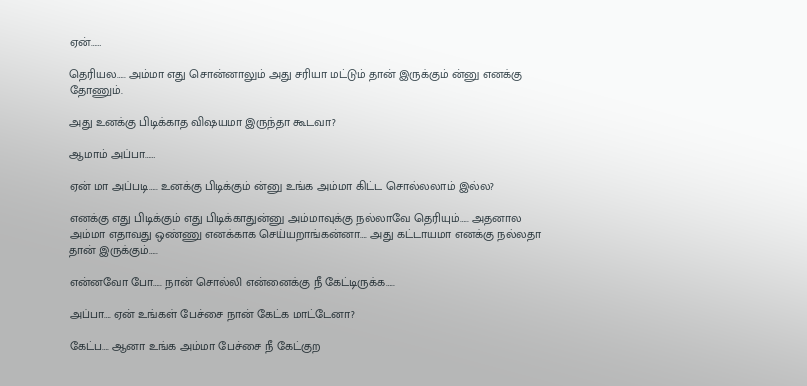ஏன்……

தெரியல….. அம்மா எது சொன்னாலும் அது சரியா மட்டும் தான் இருக்கும் ன்னு எனக்கு தோணும்.

அது உனக்கு பிடிக்காத விஷயமா இருந்தா கூடவா?

ஆமாம் அப்பா……

ஏன் மா அப்படி….. உனக்கு பிடிக்கும் ன்னு உங்க அம்மா கிட்ட சொல்லலாம் இல்ல?

எனக்கு எது பிடிக்கும் எது பிடிக்காதுன்னு அம்மாவுக்கு நல்லாவே தெரியும்….. அதனால அம்மா எதாவது ஒண்ணு எனக்காக செய்யறாங்கன்னா…. அது கட்டாயமா எனக்கு நல்லதா தான் இருக்கும்…..

என்னவோ போ….. நான் சொல்லி என்னைக்கு நீ கேட்டிருக்க…..

அப்பா…. ஏன் உங்கள் பேச்சை நான் கேட்க மாட்டேனா?

கேட்ப…. ஆனா உங்க அம்மா பேச்சை நீ கேட்குற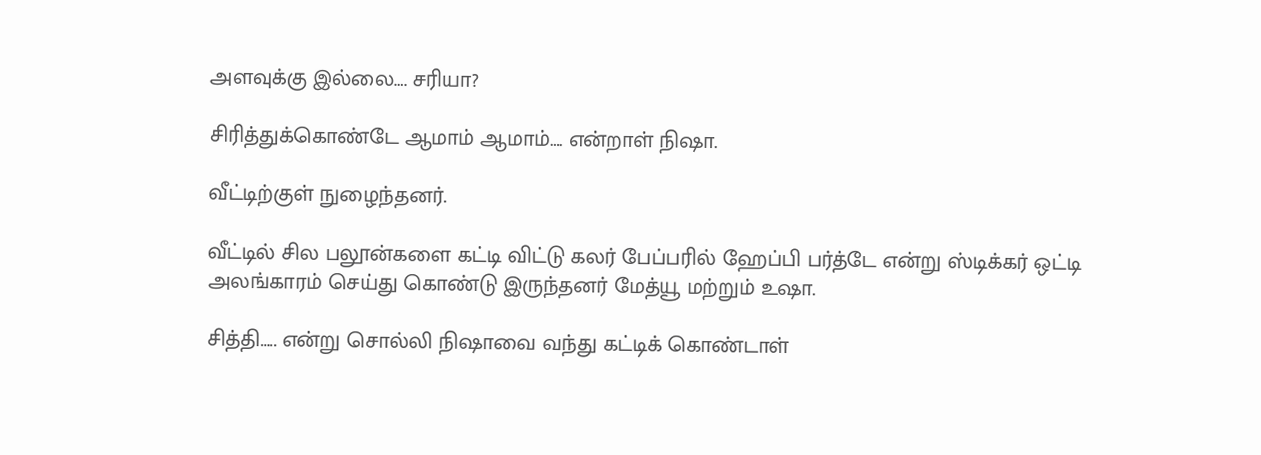அளவுக்கு இல்லை…. சரியா?

சிரித்துக்கொண்டே ஆமாம் ஆமாம்…. என்றாள் நிஷா.

வீட்டிற்குள் நுழைந்தனர்.

வீட்டில் சில பலூன்களை கட்டி விட்டு கலர் பேப்பரில் ஹேப்பி பர்த்டே என்று ஸ்டிக்கர் ஒட்டி அலங்காரம் செய்து கொண்டு இருந்தனர் மேத்யூ மற்றும் உஷா.

சித்தி….. என்று சொல்லி நிஷாவை வந்து கட்டிக் கொண்டாள்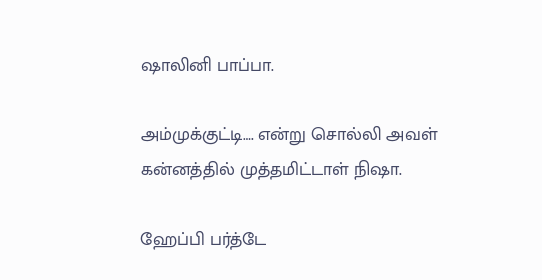ஷாலினி பாப்பா.

அம்முக்குட்டி…. என்று சொல்லி அவள் கன்னத்தில் முத்தமிட்டாள் நிஷா.

ஹேப்பி பர்த்டே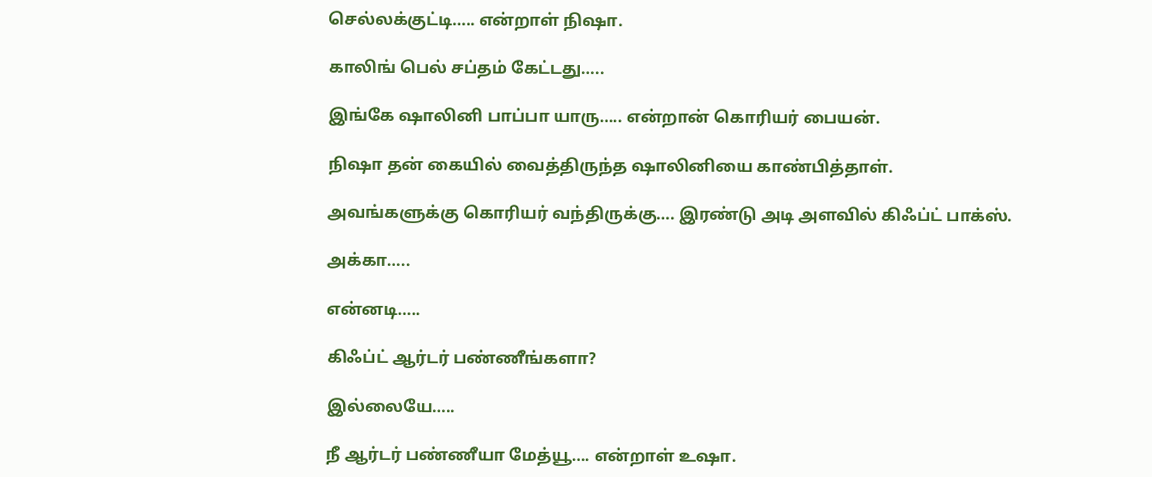செல்லக்குட்டி….. என்றாள் நிஷா.

காலிங் பெல் சப்தம் கேட்டது…..

இங்கே ஷாலினி பாப்பா யாரு….. என்றான் கொரியர் பையன்.

நிஷா தன் கையில் வைத்திருந்த ஷாலினியை காண்பித்தாள்.

அவங்களுக்கு கொரியர் வந்திருக்கு…. இரண்டு அடி அளவில் கிஃப்ட் பாக்ஸ்.

அக்கா…..

என்னடி…..

கிஃப்ட் ஆர்டர் பண்ணீங்களா?

இல்லையே…..

நீ ஆர்டர் பண்ணீயா மேத்யூ…. என்றாள் உஷா.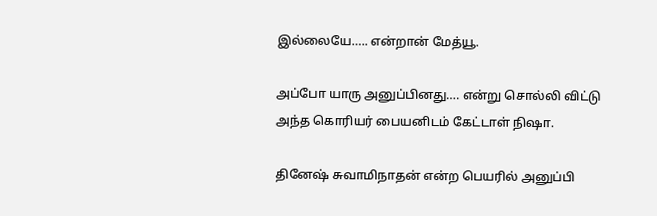இல்லையே….. என்றான் மேத்யூ.

அப்போ யாரு அனுப்பினது…. என்று சொல்லி விட்டு அந்த கொரியர் பையனிடம் கேட்டாள் நிஷா.

தினேஷ் சுவாமிநாதன் என்ற பெயரில் அனுப்பி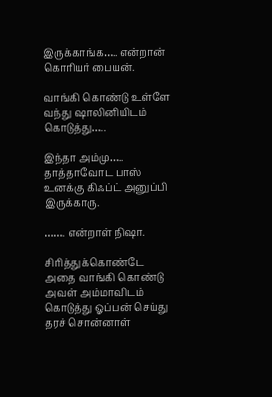இருக்காங்க….. என்றான் கொரியர் பையன்.

வாங்கி கொண்டு உள்ளே வந்து ஷாலினியிடம் கொடுத்து…..

இந்தா அம்மு….. தாத்தாவோட பாஸ் உனக்கு கிஃப்ட் அனுப்பி இருக்காரு.

……. என்றாள் நிஷா.

சிரித்துக்கொண்டே அதை வாங்கி கொண்டு அவள் அம்மாவிடம் கொடுத்து ஓப்பன் செய்து தரச் சொன்னாள்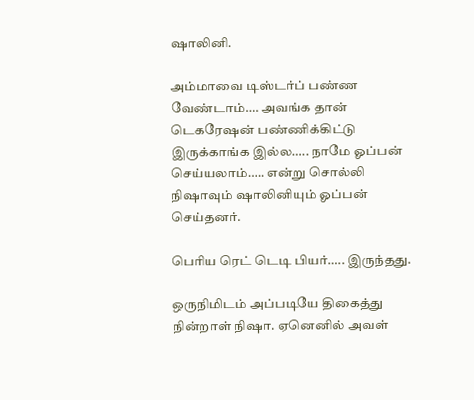ஷாலினி.

அம்மாவை டிஸ்டர்ப் பண்ண வேண்டாம்…. அவங்க தான் டெகரேஷன் பண்ணிக்கிட்டு இருக்காங்க இல்ல….. நாமே ஓப்பன் செய்யலாம்….. என்று சொல்லி நிஷாவும் ஷாலினியும் ஓப்பன் செய்தனர்.

பெரிய ரெட் டெடி பியர்….. இருந்தது.

ஒருநிமிடம் அப்படியே திகைத்து நின்றாள் நிஷா. ஏனெனில் அவள்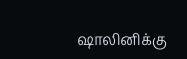ஷாலினிக்கு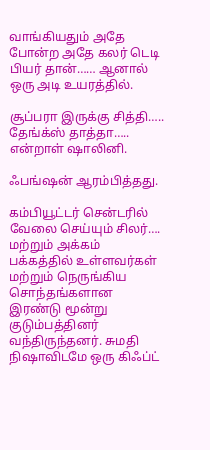வாங்கியதும் அதே போன்ற அதே கலர் டெடி பியர் தான்…… ஆனால் ஒரு அடி உயரத்தில்.

சூப்பரா இருக்கு சித்தி….. தேங்க்ஸ் தாத்தா….. என்றாள் ஷாலினி.

ஃபங்ஷன் ஆரம்பித்தது.

கம்பியூட்டர் சென்டரில் வேலை செய்யும் சிலர்…. மற்றும் அக்கம் பக்கத்தில் உள்ளவர்கள் மற்றும் நெருங்கிய சொந்தங்களான இரண்டு மூன்று குடும்பத்தினர் வந்திருந்தனர். சுமதி நிஷாவிடமே ஒரு கிஃப்ட்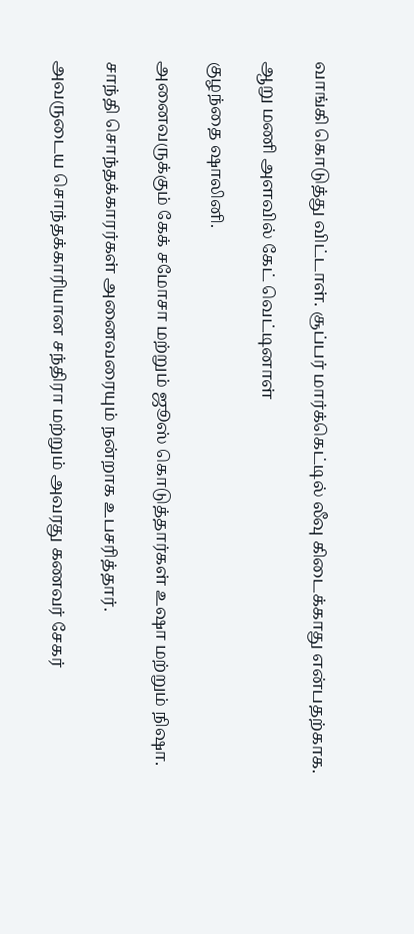வாங்கி கொடுத்து விட்டாள். சூப்பர் மார்க்கெட்டில் லீவு கிடைக்காது என்பதற்காக.

ஆறு மணி அளவில் கேட் வெட்டினாள்

குழந்தை ஷாலினி.

அனைவருக்கும் கேக் சமோசா மற்றும் ஜூஸ் கொடுத்தார்கள் உஷா மற்றும் நிஷா.

சாந்தி சொந்தக்காரர்கள் அனைவரையும் நன்றாக உபசரித்தார்.

அவருடைய சொந்தக்காரியான சந்திரா மற்றும் அவரது கணவர் சேகர்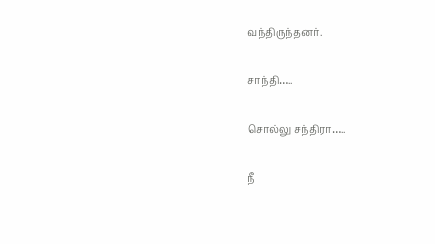வந்திருந்தனர்.

சாந்தி…..

சொல்லு சந்திரா…..

நீ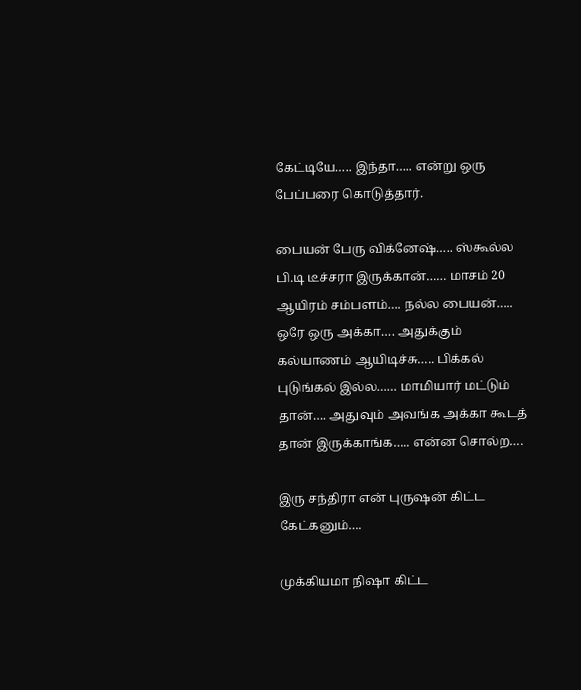கேட்டியே….. இந்தா….. என்று ஒரு பேப்பரை கொடுத்தார்.

பையன் பேரு விக்னேஷ்….. ஸ்கூல்ல பி.டி டீச்சரா இருக்கான்…… மாசம் 20 ஆயிரம் சம்பளம்…. நல்ல பையன்….. ஒரே ஒரு அக்கா…. அதுக்கும் கல்யாணம் ஆயிடிச்சு….. பிக்கல் புடுங்கல் இல்ல…… மாமியார் மட்டும் தான்…. அதுவும் அவங்க அக்கா கூடத் தான் இருக்காங்க….. என்ன சொல்ற….

இரு சந்திரா என் புருஷன் கிட்ட கேட்கனும்….

முக்கியமா நிஷா கிட்ட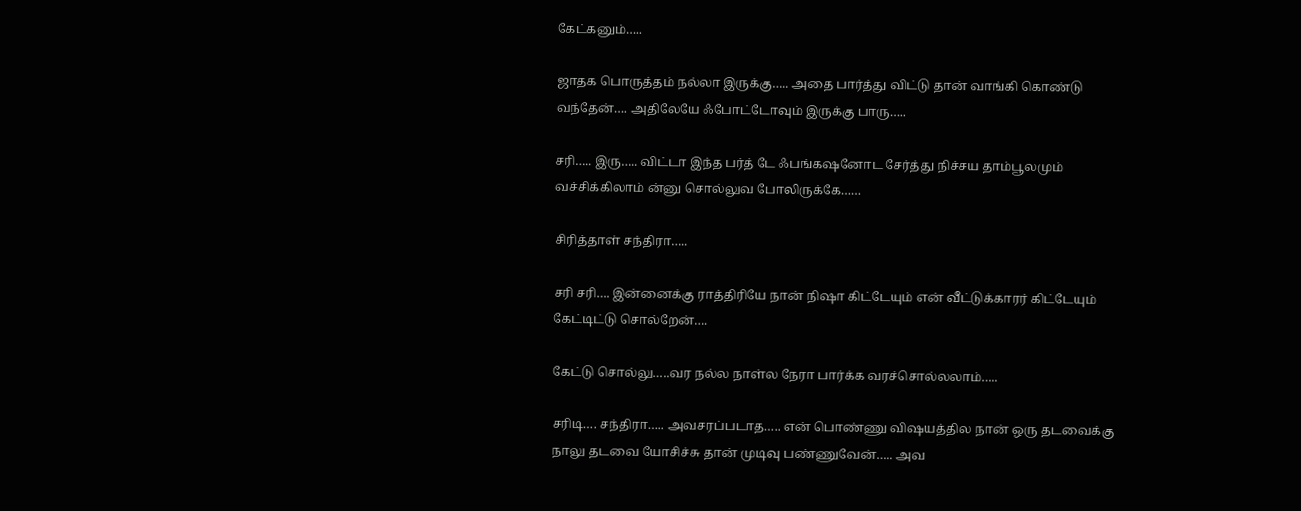கேட்கனும்…..

ஜாதக பொருத்தம் நல்லா இருக்கு….. அதை பார்த்து விட்டு தான் வாங்கி கொண்டு வந்தேன்…. அதிலேயே ஃபோட்டோவும் இருக்கு பாரு…..

சரி….. இரு….. விட்டா இந்த பர்த் டே ஃபங்கஷனோட சேர்த்து நிச்சய தாம்பூலமும் வச்சிக்கிலாம் ன்னு சொல்லுவ போலிருக்கே……

சிரித்தாள் சந்திரா…..

சரி சரி…. இன்னைக்கு ராத்திரியே நான் நிஷா கிட்டேயும் என் வீட்டுக்காரர் கிட்டேயும் கேட்டிட்டு சொல்றேன்….

கேட்டு சொல்லு…..வர நல்ல நாள்ல நேரா பார்க்க வரச்சொல்லலாம்…..

சரிடி…. சந்திரா….. அவசரப்படாத….. என் பொண்ணு விஷயத்தில நான் ஒரு தடவைக்கு நாலு தடவை யோசிச்சு தான் முடிவு பண்ணுவேன்….. அவ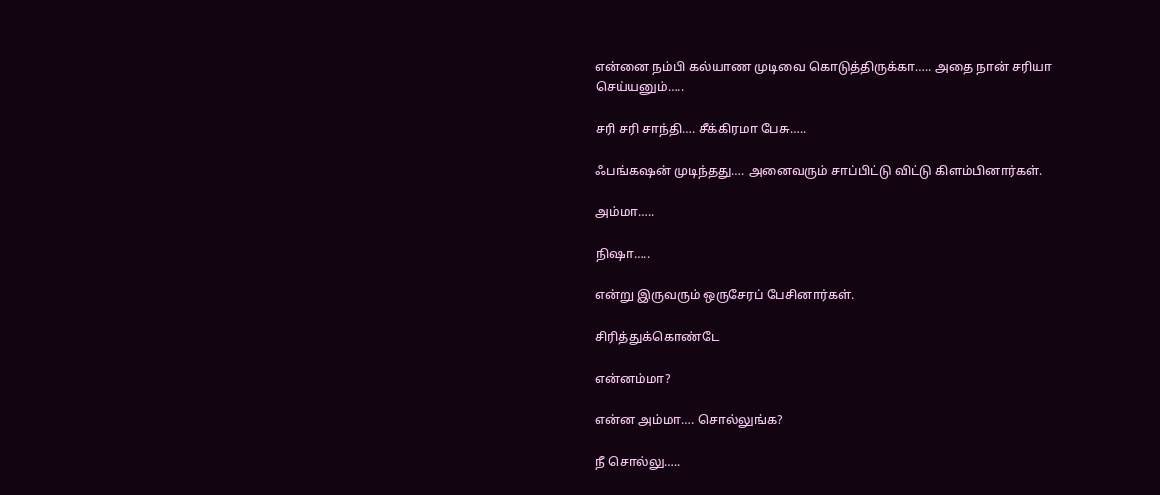என்னை நம்பி கல்யாண முடிவை கொடுத்திருக்கா….. அதை நான் சரியா செய்யனும்…..

சரி சரி சாந்தி…. சீக்கிரமா பேசு…..

ஃபங்கஷன் முடிந்தது…. அனைவரும் சாப்பிட்டு விட்டு கிளம்பினார்கள்.

அம்மா…..

நிஷா…..

என்று இருவரும் ஒருசேரப் பேசினார்கள்.

சிரித்துக்கொண்டே

என்னம்மா?

என்ன அம்மா…. சொல்லுங்க?

நீ சொல்லு…..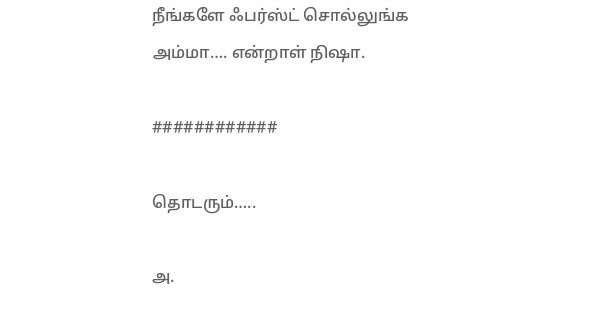நீங்களே ஃபர்ஸ்ட் சொல்லுங்க அம்மா…. என்றாள் நிஷா.

############

தொடரும்…..

அ.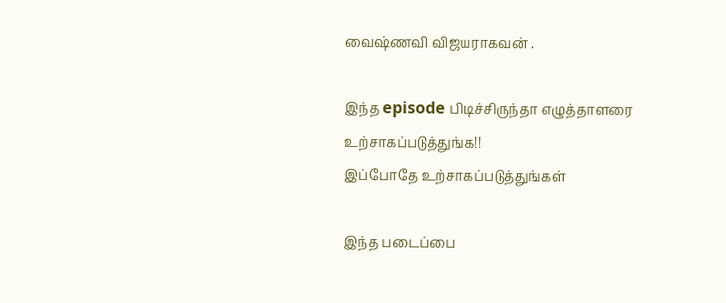வைஷ்ணவி விஜயராகவன் .

இந்த episode பிடிச்சிருந்தா எழுத்தாளரை உற்சாகப்படுத்துங்க!!
இப்போதே உற்சாகப்படுத்துங்கள்

இந்த படைப்பை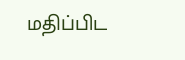மதிப்பிட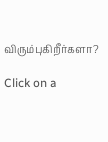விரும்புகிறீர்களா?

Click on a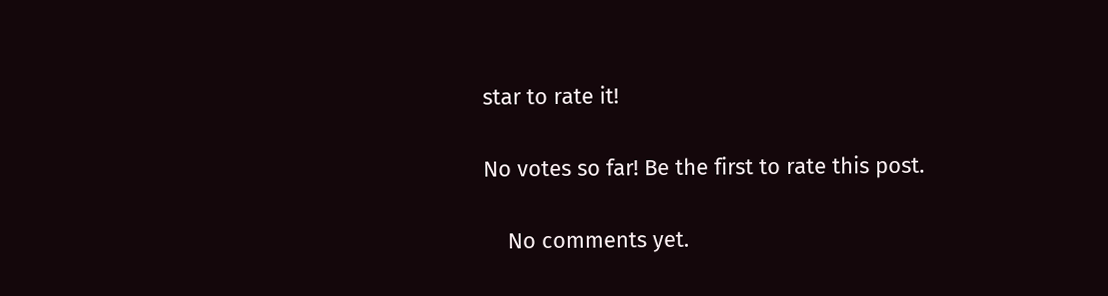star to rate it!

No votes so far! Be the first to rate this post.

    No comments yet.